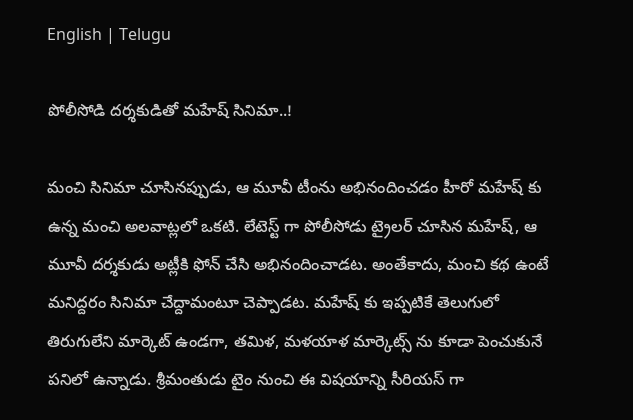English | Telugu

పోలీసోడి దర్శకుడితో మహేష్ సినిమా..!

మంచి సినిమా చూసినప్పుడు, ఆ మూవీ టీంను అభినందించడం హీరో మహేష్ కు ఉన్న మంచి అలవాట్లలో ఒకటి. లేటెస్ట్ గా పోలీసోడు ట్రైలర్ చూసిన మహేష్, ఆ మూవీ దర్శకుడు అట్లీకి ఫోన్ చేసి అభినందించాడట. అంతేకాదు, మంచి కథ ఉంటే మనిద్దరం సినిమా చేద్దామంటూ చెప్పాడట. మహేష్ కు ఇప్పటికే తెలుగులో తిరుగులేని మార్కెట్ ఉండగా, తమిళ, మళయాళ మార్కెట్స్ ను కూడా పెంచుకునే పనిలో ఉన్నాడు. శ్రీమంతుడు టైం నుంచి ఈ విషయాన్ని సీరియస్ గా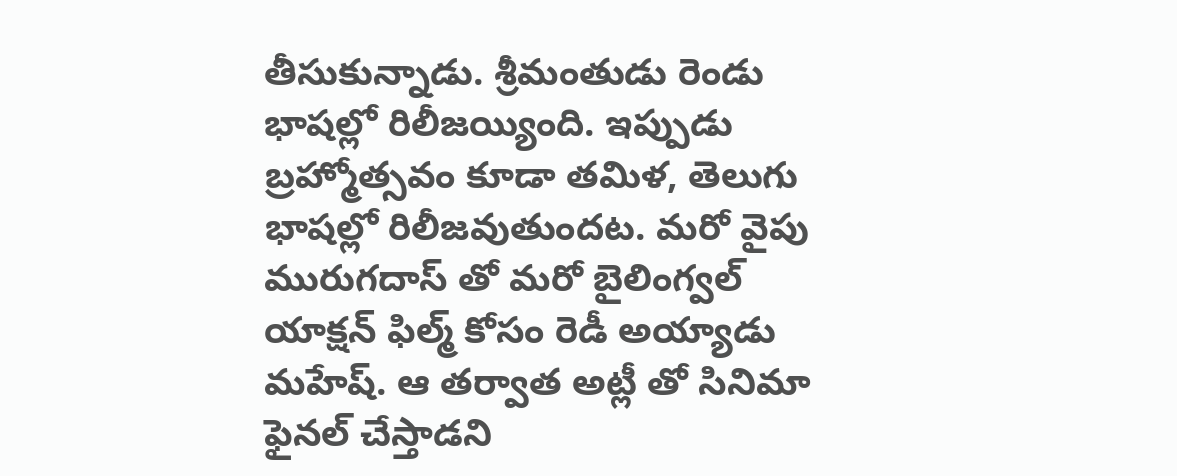తీసుకున్నాడు. శ్రీమంతుడు రెండు భాషల్లో రిలీజయ్యింది. ఇప్పుడు బ్రహ్మోత్సవం కూడా తమిళ, తెలుగు భాషల్లో రిలీజవుతుందట. మరో వైపు మురుగదాస్ తో మరో బైలింగ్వల్ యాక్షన్ ఫిల్మ్ కోసం రెడీ అయ్యాడు మహేష్. ఆ తర్వాత అట్లీ తో సినిమా ఫైనల్ చేస్తాడని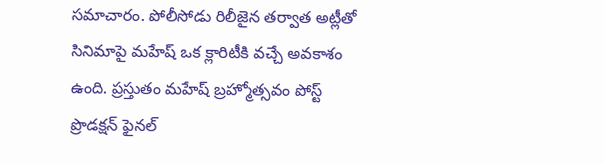సమాచారం. పోలీసోడు రిలీజైన తర్వాత అట్లీతో సినిమాపై మహేష్ ఒక క్లారిటీకి వచ్చే అవకాశం ఉంది. ప్రస్తుతం మహేష్ బ్రహ్మోత్సవం పోస్ట్ ప్రొడక్షన్ ఫైనల్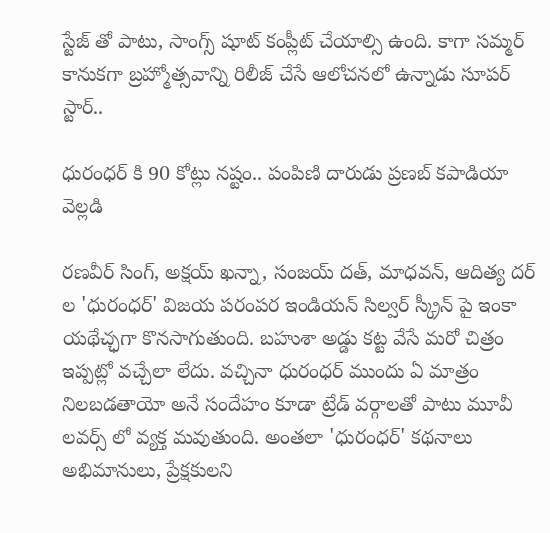స్టేజ్ తో పాటు, సాంగ్స్ షూట్ కంప్లీట్ చేయాల్సి ఉంది. కాగా సమ్మర్ కానుకగా బ్రహ్మోత్సవాన్ని రిలీజ్ చేసే ఆలోచనలో ఉన్నాడు సూపర్ స్టార్..

ధురంధర్ కి 90 కోట్లు నష్టం.. పంపిణి దారుడు ప్రణబ్ కపాడియా వెల్లడి

రణవీర్ సింగ్, అక్షయ్ ఖన్నా, సంజయ్ దత్, మాధవన్, ఆదిత్య దర్ ల 'ధురంధర్' విజయ పరంపర ఇండియన్ సిల్వర్ స్క్రీన్ పై ఇంకా యథేచ్ఛగా కొనసాగుతుంది. బహుశా అడ్డు కట్ట వేసే మరో చిత్రం ఇప్పట్లో వచ్చేలా లేదు. వచ్చినా ధురంధర్ ముందు ఏ మాత్రం నిలబడతాయో అనే సందేహం కూడా ట్రేడ్ వర్గాలతో పాటు మూవీ లవర్స్ లో వ్యక్త మవుతుంది. అంతలా 'ధురంధర్' కథనాలు అభిమానులు, ప్రేక్షకులని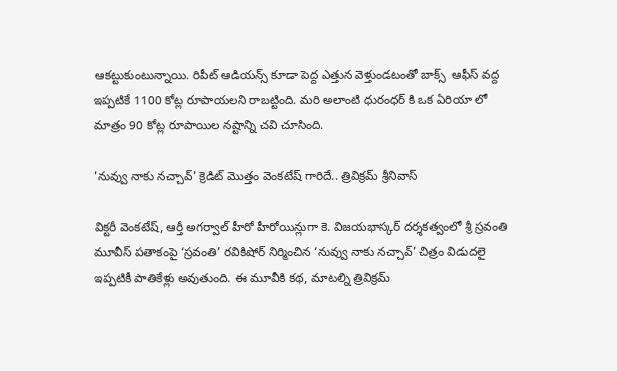ఆకట్టుకుంటున్నాయి. రిపీట్ ఆడియన్స్ కూడా పెద్ద ఎత్తున వెళ్తుండటంతో బాక్స్  ఆఫీస్ వద్ద ఇప్పటికే 1100 కోట్ల రూపాయలని రాబట్టింది. మరి అలాంటి ధురంధర్ కి ఒక ఏరియా లో మాత్రం 90 కోట్ల రూపాయిల నష్టాన్ని చవి చూసింది.

'నువ్వు నాకు నచ్చావ్' క్రెడిట్ మొత్తం వెంకటేష్ గారిదే.. త్రివిక్రమ్ శ్రీనివాస్

విక్టరీ వెంకటేష్, ఆర్తీ అగర్వాల్ హీరో హీరోయిన్లుగా కె. విజయభాస్కర్ దర్శకత్వంలో శ్రీ స్రవంతి మూవీస్ పతాకంపై ‘స్రవంతి’ రవికిషోర్ నిర్మించిన ‘నువ్వు నాకు నచ్చావ్’ చిత్రం విడుదలై ఇప్పటికీ పాతికేళ్లు అవుతుంది. ఈ మూవీకి కథ, మాటల్ని త్రివిక్రమ్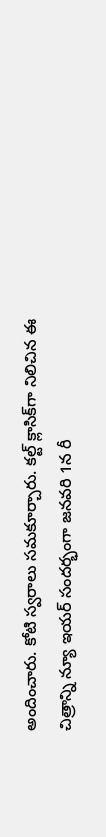అందించారు. కోటి స్వరాలు సమకూర్చారు. కల్ట్ క్లాసిక్‌గా నిలిచిన ఈ చిత్రాన్ని న్యూ ఇయర్ సందర్భంగా జనవరి 1న రీ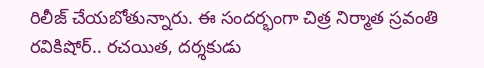రిలీజ్ చేయబోతున్నారు. ఈ సందర్భంగా చిత్ర నిర్మాత స్రవంతి రవికిషోర్.. రచయిత, దర్శకుడు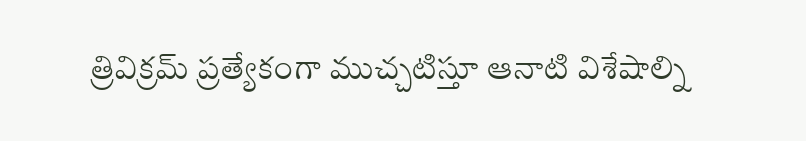త్రివిక్రమ్ ప్రత్యేకంగా ముచ్చటిస్తూ ఆనాటి విశేషాల్ని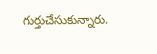గుర్తుచేసుకున్నారు.